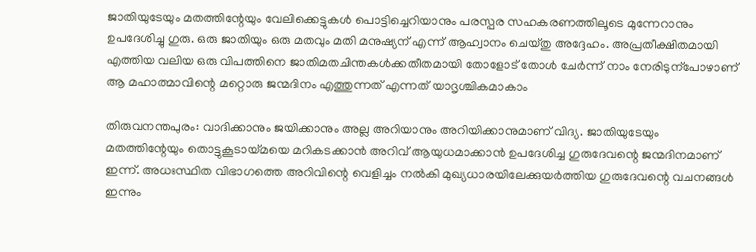ജാതിയുടേയും മതത്തിന്റേയും വേലിക്കെട്ടുകൾ പൊട്ടിച്ചെറിയാനും പരസ്പര സഹകരണത്തിലൂടെ മുന്നേറാനും ഉപദേശിച്ചു ഗുരു. ഒരു ജാതിയും ഒരു മതവും മതി മനുഷ്യന് എന്ന് ആഹ്വാനം ചെയ്തു അദ്ദേഹം. അപ്രതീക്ഷിതമായി എത്തിയ വലിയ ഒരു വിപത്തിനെ ജാതിമതചിന്തകൾക്കതീതമായി തോളോട് തോൾ ചേർന്ന് നാം നേരിടുന്പോഴാണ് ആ മഹാത്മാവിന്റെ മറ്റൊരു ജന്മദിനം എത്തുന്നത് എന്നത് യാദൃശ്ചികമാകാം

തിരുവനന്തപുരം: വാദിക്കാനും ജയിക്കാനും അല്ല അറിയാനും അറിയിക്കാനുമാണ് വിദ്യ. ജാതിയുടേയും മതത്തിന്റേയും തൊട്ടുകൂടായ്മയെ മറികടക്കാൻ അറിവ് ആയുധമാക്കാൻ ഉപദേശിച്ച ഗുരുദേവന്റെ ജന്മദിനമാണ് ഇന്ന്. അധഃസ്ഥിത വിഭാഗത്തെ അറിവിന്റെ വെളിച്ചം നൽകി മുഖ്യധാരയിലേക്കുയർത്തിയ ഗുരുദേവന്റെ വചനങ്ങൾ ഇന്നും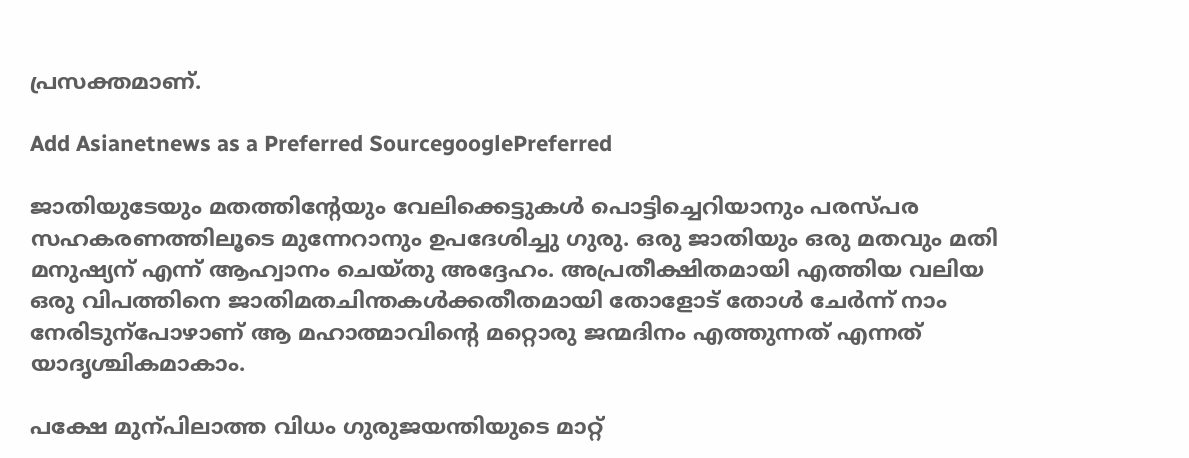പ്രസക്തമാണ്.

Add Asianetnews as a Preferred SourcegooglePreferred

ജാതിയുടേയും മതത്തിന്റേയും വേലിക്കെട്ടുകൾ പൊട്ടിച്ചെറിയാനും പരസ്പര സഹകരണത്തിലൂടെ മുന്നേറാനും ഉപദേശിച്ചു ഗുരു. ഒരു ജാതിയും ഒരു മതവും മതി മനുഷ്യന് എന്ന് ആഹ്വാനം ചെയ്തു അദ്ദേഹം. അപ്രതീക്ഷിതമായി എത്തിയ വലിയ ഒരു വിപത്തിനെ ജാതിമതചിന്തകൾക്കതീതമായി തോളോട് തോൾ ചേർന്ന് നാം നേരിടുന്പോഴാണ് ആ മഹാത്മാവിന്റെ മറ്റൊരു ജന്മദിനം എത്തുന്നത് എന്നത് യാദൃശ്ചികമാകാം.

പക്ഷേ മുന്പിലാത്ത വിധം ഗുരുജയന്തിയുടെ മാറ്റ്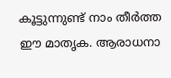കൂട്ടുന്നുണ്ട് നാം തീർത്ത ഈ മാതൃക. ആരാധനാ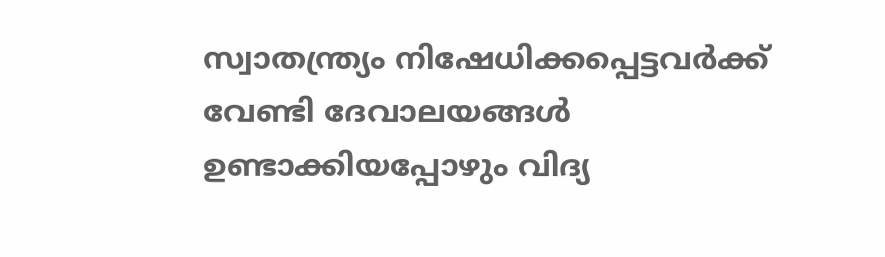സ്വാതന്ത്ര്യം നിഷേധിക്കപ്പെട്ടവർക്ക് വേണ്ടി ദേവാലയങ്ങൾ ഉണ്ടാക്കിയപ്പോഴും വിദ്യ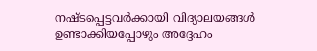നഷ്ടപ്പെട്ടവർക്കായി വിദ്യാലയങ്ങൾ ഉണ്ടാക്കിയപ്പോഴും അദ്ദേഹം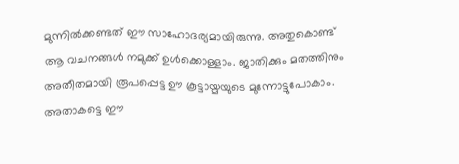മുന്നിൽക്കണ്ടത് ഈ സാഹോദര്യമായിരുന്നു. അതുകൊണ്ട് ആ വചനങ്ങൾ നമുക്ക് ഉൾക്കൊള്ളാം. ജാതിക്കും മതത്തിനും അതീതമായി രൂപപ്പെട്ട ഊ കൂട്ടായ്മയുടെ മുന്നോട്ടുപോകാം. അതാകട്ടെ ഈ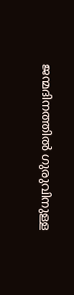ജന്മദിനത്തിൽ ഗുരുവിനുള്ള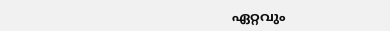ഏറ്റവും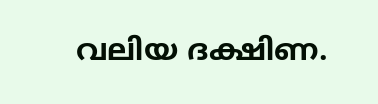വലിയ ദക്ഷിണ.